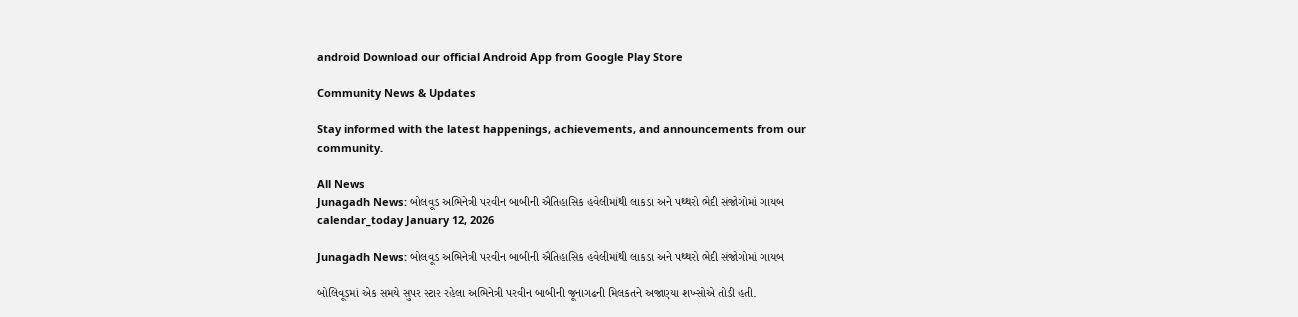android Download our official Android App from Google Play Store

Community News & Updates

Stay informed with the latest happenings, achievements, and announcements from our community.

All News
Junagadh News: બોલવૂડ અભિનેત્રી પરવીન બાબીની ઐતિહાસિક હવેલીમાંથી લાકડા અને પથ્થરો ભેદી સંજોગોમાં ગાયબ
calendar_today January 12, 2026

Junagadh News: બોલવૂડ અભિનેત્રી પરવીન બાબીની ઐતિહાસિક હવેલીમાંથી લાકડા અને પથ્થરો ભેદી સંજોગોમાં ગાયબ

બોલિવૂડમાં એક સમયે સુપર સ્ટાર રહેલા અભિનેત્રી પરવીન બાબીની જૂનાગઢની મિલકતને અજાણ્યા શખ્સોએ તોડી હતી.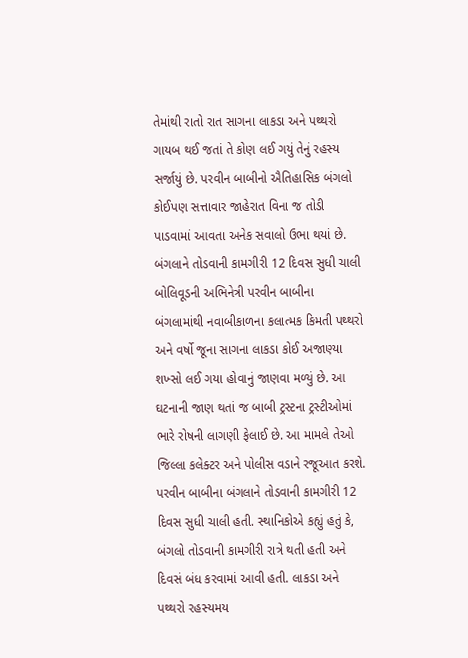તેમાંથી રાતો રાત સાગના લાકડા અને પથ્થરો ગાયબ થઈ જતાં તે કોણ લઈ ગયું તેનું રહસ્ય સર્જાયું છે. પરવીન બાબીનો ઐતિહાસિક બંગલો કોઈપણ સત્તાવાર જાહેરાત વિના જ તોડી પાડવામાં આવતા અનેક સવાલો ઉભા થયાં છે. બંગલાને તોડવાની કામગીરી 12 દિવસ સુધી ચાલી બોલિવૂડની અભિનેત્રી પરવીન બાબીના બંગલામાંથી નવાબીકાળના કલાત્મક કિમતી પથ્થરો અને વર્ષો જૂના સાગના લાકડા કોઈ અજાણ્યા શખ્સો લઈ ગયા હોવાનું જાણવા મળ્યું છે. આ ઘટનાની જાણ થતાં જ બાબી ટ્રસ્ટના ટ્રસ્ટીઓમાં ભારે રોષની લાગણી ફેલાઈ છે. આ મામલે તેઓ જિલ્લા કલેક્ટર અને પોલીસ વડાને રજૂઆત કરશે. પરવીન બાબીના બંગલાને તોડવાની કામગીરી 12 દિવસ સુધી ચાલી હતી. સ્થાનિકોએ કહ્યું હતું કે, બંગલો તોડવાની કામગીરી રાત્રે થતી હતી અને દિવસં બંધ કરવામાં આવી હતી. લાકડા અને પથ્થરો રહસ્યમય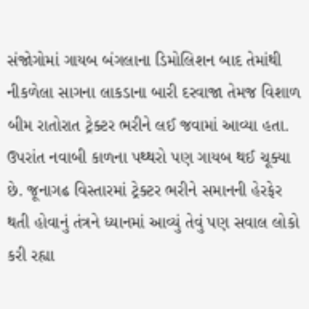સંજોગોમાં ગાયબ બંગલાના ડિમોલિશન બાદ તેમાંથી નીકળેલા સાગના લાકડાના બારી દરવાજા તેમજ વિશાળ બીમ રાતોરાત ટ્રેક્ટર ભરીને લઈ જવામાં આવ્યા હતા. ઉપરાંત નવાબી કાળના પથ્થરો પણ ગાયબ થઈ ચૂક્યા છે. જૂનાગઢ વિસ્તારમાં ટ્રેક્ટર ભરીને સમાનની હેરફેર થતી હોવાનું તંત્રને ધ્યાનમાં આવ્યું તેવું પણ સવાલ લોકો કરી રહ્યા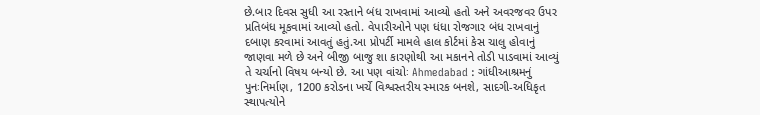છે.બાર દિવસ સુધી આ રસ્તાને બંધ રાખવામાં આવ્યો હતો અને અવરજવર ઉપર પ્રતિબંધ મૂકવામાં આવ્યો હતો. વેપારીઓને પણ ધંધા રોજગાર બંધ રાખવાનું દબાણ કરવામાં આવતું હતું.આ પ્રોપર્ટી મામલે હાલ કોર્ટમાં કેસ ચાલુ હોવાનું જાણવા મળે છે અને બીજી બાજુ શા કારણોથી આ મકાનને તોડી પાડવામાં આવ્યું તે ચર્ચાનો વિષય બન્યો છે. આ પણ વાંચોઃ Ahmedabad : ગાંધીઆશ્રમનું પુનઃનિર્માણ, 1200 કરોડના ખર્ચે વિશ્વસ્તરીય સ્મારક બનશે, સાદગી-અધિકૃત સ્થાપત્યોને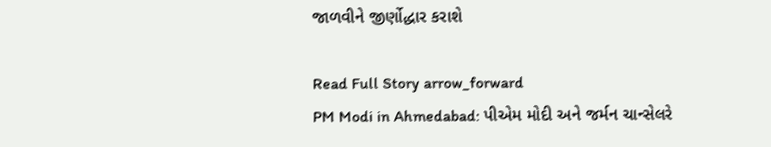જાળવીને જીર્ણોદ્ધાર કરાશે

Read Full Story arrow_forward
PM Modi in Ahmedabad: પીએમ મોદી અને જર્મન ચાન્સેલરે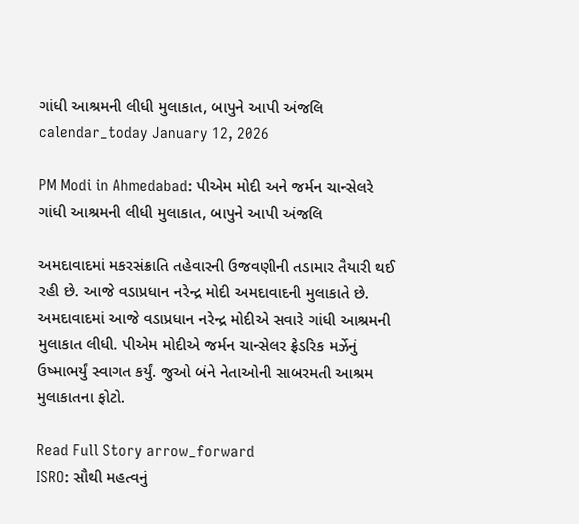ગાંધી આશ્રમની લીધી મુલાકાત, બાપુને આપી અંજલિ
calendar_today January 12, 2026

PM Modi in Ahmedabad: પીએમ મોદી અને જર્મન ચાન્સેલરે ગાંધી આશ્રમની લીધી મુલાકાત, બાપુને આપી અંજલિ

અમદાવાદમાં મકરસંક્રાતિ તહેવારની ઉજવણીની તડામાર તૈયારી થઈ રહી છે. આજે વડાપ્રધાન નરેન્દ્ર મોદી અમદાવાદની મુલાકાતે છે. અમદાવાદમાં આજે વડાપ્રધાન નરેન્દ્ર મોદીએ સવારે ગાંધી આશ્રમની મુલાકાત લીધી. પીએમ મોદીએ જર્મન ચાન્સેલર ફ્રેડરિક મર્ઝેનું ઉષ્માભર્યું સ્વાગત કર્યું. જુઓ બંને નેતાઓની સાબરમતી આશ્રમ મુલાકાતના ફોટો.

Read Full Story arrow_forward
ISRO: સૌથી મહત્વનું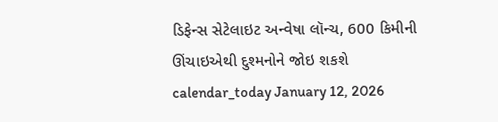ડિફેન્સ સેટેલાઇટ અન્વેષા લૉન્ચ, 600 કિમીની ઊંચાઇએથી દુશ્મનોને જોઇ શકશે
calendar_today January 12, 2026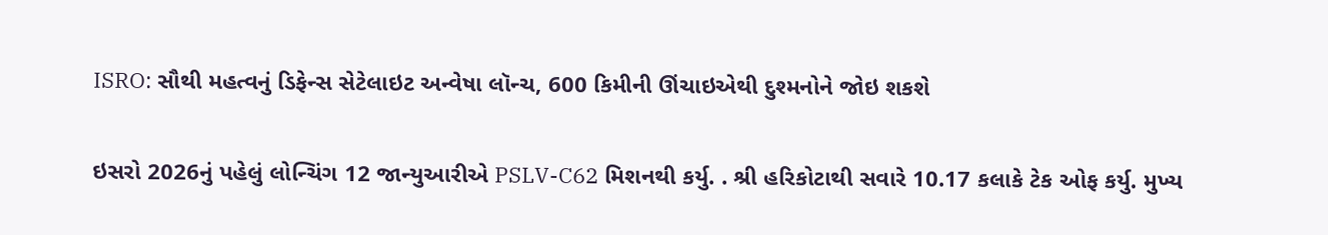ISRO: સૌથી મહત્વનું ડિફેન્સ સેટેલાઇટ અન્વેષા લૉન્ચ, 600 કિમીની ઊંચાઇએથી દુશ્મનોને જોઇ શકશે

ઇસરો 2026નું પહેલું લોન્ચિંગ 12 જાન્યુઆરીએ PSLV-C62 મિશનથી કર્યુ. . શ્રી હરિકોટાથી સવારે 10.17 કલાકે ટેક ઓફ કર્યુ. મુખ્ય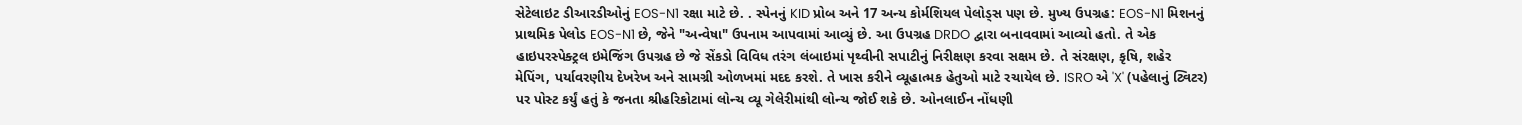સેટેલાઇટ ડીઆરડીઓનું EOS-N1 રક્ષા માટે છે. . સ્પેનનું KID પ્રોબ અને 17 અન્ય કોર્મશિયલ પેલોડ્સ પણ છે. મુખ્ય ઉપગ્રહ: EOS-N1 મિશનનું પ્રાથમિક પેલોડ EOS-N1 છે, જેને "અન્વેષા" ઉપનામ આપવામાં આવ્યું છે. આ ઉપગ્રહ DRDO દ્વારા બનાવવામાં આવ્યો હતો. તે એક હાઇપરસ્પેક્ટ્રલ ઇમેજિંગ ઉપગ્રહ છે જે સેંકડો વિવિધ તરંગ લંબાઇમાં પૃથ્વીની સપાટીનું નિરીક્ષણ કરવા સક્ષમ છે. તે સંરક્ષણ, કૃષિ, શહેર મેપિંગ, પર્યાવરણીય દેખરેખ અને સામગ્રી ઓળખમાં મદદ કરશે. તે ખાસ કરીને વ્યૂહાત્મક હેતુઓ માટે રચાયેલ છે. ISRO એ 'X' (પહેલાનું ટ્વિટર) પર પોસ્ટ કર્યું હતું કે જનતા શ્રીહરિકોટામાં લોન્ચ વ્યૂ ગેલેરીમાંથી લોન્ચ જોઈ શકે છે. ઓનલાઈન નોંધણી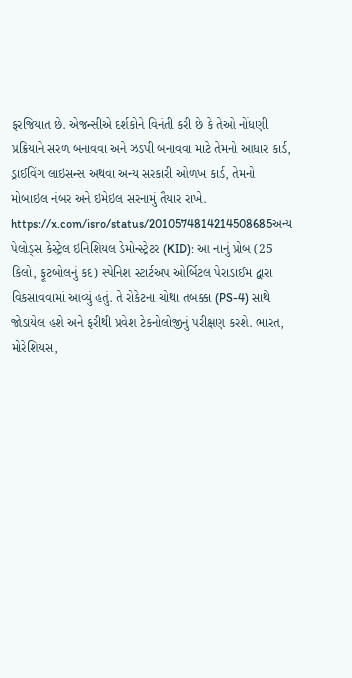ફરજિયાત છે. એજન્સીએ દર્શકોને વિનંતી કરી છે કે તેઓ નોંધણી પ્રક્રિયાને સરળ બનાવવા અને ઝડપી બનાવવા માટે તેમનો આધાર કાર્ડ, ડ્રાઈવિંગ લાઇસન્સ અથવા અન્ય સરકારી ઓળખ કાર્ડ, તેમનો મોબાઇલ નંબર અને ઇમેઇલ સરનામું તૈયાર રાખે. https://x.com/isro/status/2010574814214508685અન્ય પેલોડ્સ કેસ્ટ્રેલ ઇનિશિયલ ડેમોન્સ્ટ્રેટર (KID): આ નાનું પ્રોબ (25 કિલો, ફૂટબોલનું કદ) સ્પેનિશ સ્ટાર્ટઅપ ઓર્બિટલ પેરાડાઈમ દ્વારા વિકસાવવામાં આવ્યું હતું. તે રોકેટના ચોથા તબક્કા (PS-4) સાથે જોડાયેલ હશે અને ફરીથી પ્રવેશ ટેકનોલોજીનું પરીક્ષણ કરશે. ભારત, મોરેશિયસ,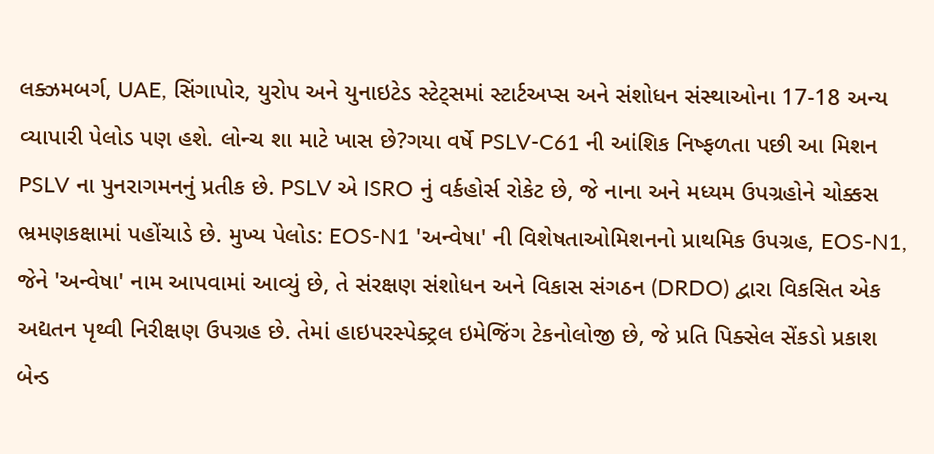લક્ઝમબર્ગ, UAE, સિંગાપોર, યુરોપ અને યુનાઇટેડ સ્ટેટ્સમાં સ્ટાર્ટઅપ્સ અને સંશોધન સંસ્થાઓના 17-18 અન્ય વ્યાપારી પેલોડ પણ હશે. લોન્ચ શા માટે ખાસ છે?ગયા વર્ષે PSLV-C61 ની આંશિક નિષ્ફળતા પછી આ મિશન PSLV ના પુનરાગમનનું પ્રતીક છે. PSLV એ ISRO નું વર્કહોર્સ રોકેટ છે, જે નાના અને મધ્યમ ઉપગ્રહોને ચોક્કસ ભ્રમણકક્ષામાં પહોંચાડે છે. મુખ્ય પેલોડ: EOS-N1 'અન્વેષા' ની વિશેષતાઓમિશનનો પ્રાથમિક ઉપગ્રહ, EOS-N1, જેને 'અન્વેષા' નામ આપવામાં આવ્યું છે, તે સંરક્ષણ સંશોધન અને વિકાસ સંગઠન (DRDO) દ્વારા વિકસિત એક અદ્યતન પૃથ્વી નિરીક્ષણ ઉપગ્રહ છે. તેમાં હાઇપરસ્પેક્ટ્રલ ઇમેજિંગ ટેકનોલોજી છે, જે પ્રતિ પિક્સેલ સેંકડો પ્રકાશ બેન્ડ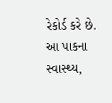રેકોર્ડ કરે છે. આ પાકના સ્વાસ્થ્ય,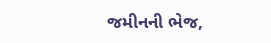જમીનની ભેજ,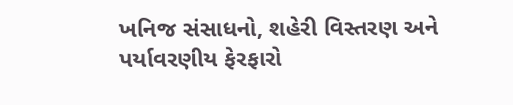ખનિજ સંસાધનો, શહેરી વિસ્તરણ અને પર્યાવરણીય ફેરફારો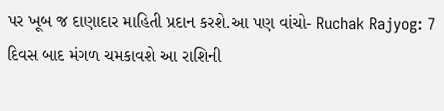પર ખૂબ જ દાણાદાર માહિતી પ્રદાન કરશે.આ પણ વાંચો- Ruchak Rajyog: 7 દિવસ બાદ મંગળ ચમકાવશે આ રાશિની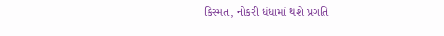કિસ્મત, નોકરી ધંધામાં થશે પ્રગતિ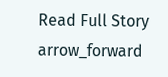Read Full Story arrow_forward